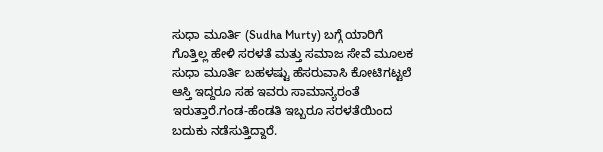ಸುಧಾ ಮೂರ್ತಿ (Sudha Murty) ಬಗ್ಗೆ ಯಾರಿಗೆ ಗೊತ್ತಿಲ್ಲ ಹೇಳಿ ಸರಳತೆ ಮತ್ತು ಸಮಾಜ ಸೇವೆ ಮೂಲಕ ಸುಧಾ ಮೂರ್ತಿ ಬಹಳಷ್ಟು ಹೆಸರುವಾಸಿ ಕೋಟಿಗಟ್ಟಲೆ ಆಸ್ತಿ ಇದ್ದರೂ ಸಹ ಇವರು ಸಾಮಾನ್ಯರಂತೆ ಇರುತ್ತಾರೆ.ಗಂಡ-ಹೆಂಡತಿ ಇಬ್ಬರೂ ಸರಳತೆಯಿಂದ ಬದುಕು ನಡೆಸುತ್ತಿದ್ದಾರೆ.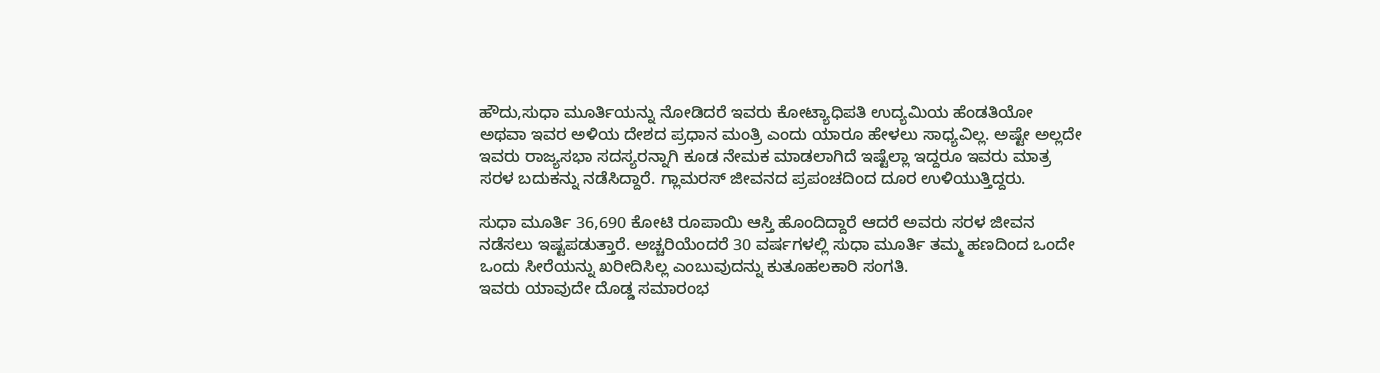ಹೌದು,ಸುಧಾ ಮೂರ್ತಿಯನ್ನು ನೋಡಿದರೆ ಇವರು ಕೋಟ್ಯಾಧಿಪತಿ ಉದ್ಯಮಿಯ ಹೆಂಡತಿಯೋ ಅಥವಾ ಇವರ ಅಳಿಯ ದೇಶದ ಪ್ರಧಾನ ಮಂತ್ರಿ ಎಂದು ಯಾರೂ ಹೇಳಲು ಸಾಧ್ಯವಿಲ್ಲ. ಅಷ್ಟೇ ಅಲ್ಲದೇ ಇವರು ರಾಜ್ಯಸಭಾ ಸದಸ್ಯರನ್ನಾಗಿ ಕೂಡ ನೇಮಕ ಮಾಡಲಾಗಿದೆ ಇಷ್ಟೆಲ್ಲಾ ಇದ್ದರೂ ಇವರು ಮಾತ್ರ ಸರಳ ಬದುಕನ್ನು ನಡೆಸಿದ್ದಾರೆ. ಗ್ಲಾಮರಸ್ ಜೀವನದ ಪ್ರಪಂಚದಿಂದ ದೂರ ಉಳಿಯುತ್ತಿದ್ದರು.

ಸುಧಾ ಮೂರ್ತಿ 36,690 ಕೋಟಿ ರೂಪಾಯಿ ಆಸ್ತಿ ಹೊಂದಿದ್ದಾರೆ ಆದರೆ ಅವರು ಸರಳ ಜೀವನ ನಡೆಸಲು ಇಷ್ಟಪಡುತ್ತಾರೆ. ಅಚ್ಚರಿಯೆಂದರೆ 30 ವರ್ಷಗಳಲ್ಲಿ ಸುಧಾ ಮೂರ್ತಿ ತಮ್ಮ ಹಣದಿಂದ ಒಂದೇ ಒಂದು ಸೀರೆಯನ್ನು ಖರೀದಿಸಿಲ್ಲ ಎಂಬುವುದನ್ನು ಕುತೂಹಲಕಾರಿ ಸಂಗತಿ.
ಇವರು ಯಾವುದೇ ದೊಡ್ಡ ಸಮಾರಂಭ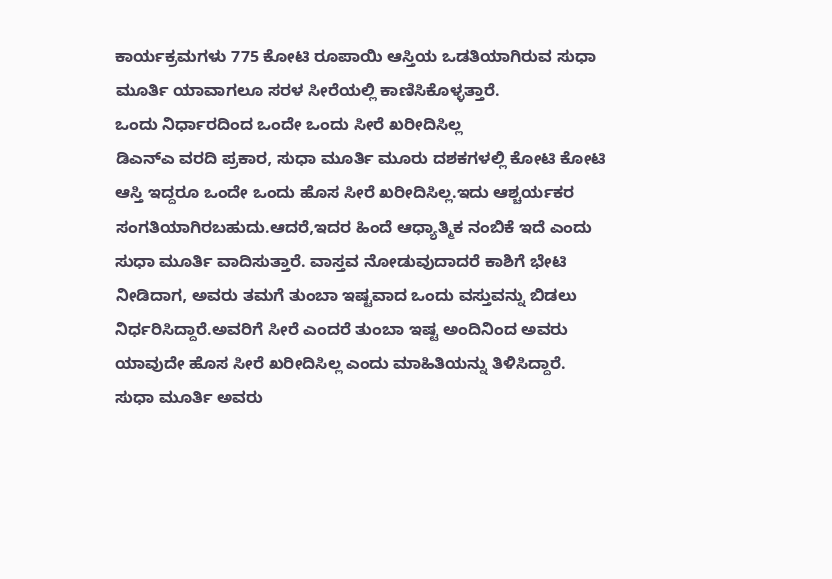ಕಾರ್ಯಕ್ರಮಗಳು 775 ಕೋಟಿ ರೂಪಾಯಿ ಆಸ್ತಿಯ ಒಡತಿಯಾಗಿರುವ ಸುಧಾ ಮೂರ್ತಿ ಯಾವಾಗಲೂ ಸರಳ ಸೀರೆಯಲ್ಲಿ ಕಾಣಿಸಿಕೊಳ್ಳತ್ತಾರೆ.
ಒಂದು ನಿರ್ಧಾರದಿಂದ ಒಂದೇ ಒಂದು ಸೀರೆ ಖರೀದಿಸಿಲ್ಲ
ಡಿಎನ್ಎ ವರದಿ ಪ್ರಕಾರ, ಸುಧಾ ಮೂರ್ತಿ ಮೂರು ದಶಕಗಳಲ್ಲಿ ಕೋಟಿ ಕೋಟಿ ಆಸ್ತಿ ಇದ್ದರೂ ಒಂದೇ ಒಂದು ಹೊಸ ಸೀರೆ ಖರೀದಿಸಿಲ್ಲ.ಇದು ಆಶ್ಚರ್ಯಕರ ಸಂಗತಿಯಾಗಿರಬಹುದು.ಆದರೆ,ಇದರ ಹಿಂದೆ ಆಧ್ಯಾತ್ಮಿಕ ನಂಬಿಕೆ ಇದೆ ಎಂದು ಸುಧಾ ಮೂರ್ತಿ ವಾದಿಸುತ್ತಾರೆ. ವಾಸ್ತವ ನೋಡುವುದಾದರೆ ಕಾಶಿಗೆ ಭೇಟಿ ನೀಡಿದಾಗ, ಅವರು ತಮಗೆ ತುಂಬಾ ಇಷ್ಟವಾದ ಒಂದು ವಸ್ತುವನ್ನು ಬಿಡಲು ನಿರ್ಧರಿಸಿದ್ದಾರೆ.ಅವರಿಗೆ ಸೀರೆ ಎಂದರೆ ತುಂಬಾ ಇಷ್ಟ ಅಂದಿನಿಂದ ಅವರು ಯಾವುದೇ ಹೊಸ ಸೀರೆ ಖರೀದಿಸಿಲ್ಲ ಎಂದು ಮಾಹಿತಿಯನ್ನು ತಿಳಿಸಿದ್ದಾರೆ.
ಸುಧಾ ಮೂರ್ತಿ ಅವರು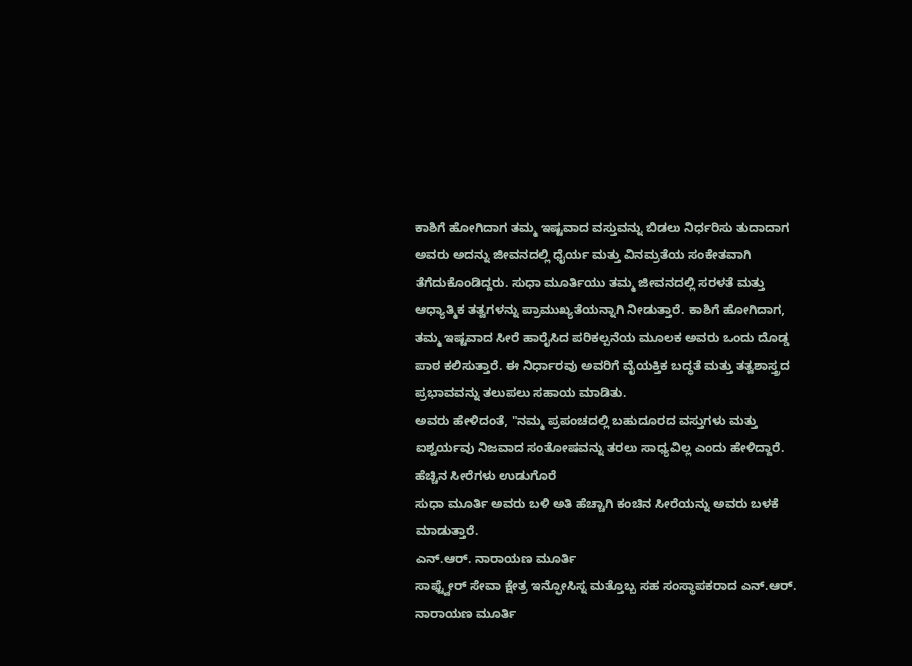ಕಾಶಿಗೆ ಹೋಗಿದಾಗ ತಮ್ಮ ಇಷ್ಟವಾದ ವಸ್ತುವನ್ನು ಬಿಡಲು ನಿರ್ಧರಿಸು ತುದಾದಾಗ ಅವರು ಅದನ್ನು ಜೀವನದಲ್ಲಿ ಧೈರ್ಯ ಮತ್ತು ವಿನಮ್ರತೆಯ ಸಂಕೇತವಾಗಿ ತೆಗೆದುಕೊಂಡಿದ್ದರು. ಸುಧಾ ಮೂರ್ತಿಯು ತಮ್ಮ ಜೀವನದಲ್ಲಿ ಸರಳತೆ ಮತ್ತು ಆಧ್ಯಾತ್ಮಿಕ ತತ್ವಗಳನ್ನು ಪ್ರಾಮುಖ್ಯತೆಯನ್ನಾಗಿ ನೀಡುತ್ತಾರೆ. ಕಾಶಿಗೆ ಹೋಗಿದಾಗ, ತಮ್ಮ ಇಷ್ಟವಾದ ಸೀರೆ ಹಾರೈಸಿದ ಪರಿಕಲ್ಪನೆಯ ಮೂಲಕ ಅವರು ಒಂದು ದೊಡ್ಡ ಪಾಠ ಕಲಿಸುತ್ತಾರೆ. ಈ ನಿರ್ಧಾರವು ಅವರಿಗೆ ವೈಯಕ್ತಿಕ ಬದ್ಧತೆ ಮತ್ತು ತತ್ವಶಾಸ್ತ್ರದ ಪ್ರಭಾವವನ್ನು ತಲುಪಲು ಸಹಾಯ ಮಾಡಿತು.
ಅವರು ಹೇಳಿದಂತೆ, "ನಮ್ಮ ಪ್ರಪಂಚದಲ್ಲಿ ಬಹುದೂರದ ವಸ್ತುಗಳು ಮತ್ತು ಐಶ್ವರ್ಯವು ನಿಜವಾದ ಸಂತೋಷವನ್ನು ತರಲು ಸಾಧ್ಯವಿಲ್ಲ ಎಂದು ಹೇಳಿದ್ದಾರೆ.
ಹೆಚ್ಚಿನ ಸೀರೆಗಳು ಉಡುಗೊರೆ
ಸುಧಾ ಮೂರ್ತಿ ಅವರು ಬಳಿ ಅತಿ ಹೆಚ್ಚಾಗಿ ಕಂಚಿನ ಸೀರೆಯನ್ನು ಅವರು ಬಳಕೆ ಮಾಡುತ್ತಾರೆ.
ಎನ್.ಆರ್. ನಾರಾಯಣ ಮೂರ್ತಿ
ಸಾಫ್ಟ್ವೇರ್ ಸೇವಾ ಕ್ಷೇತ್ರ ಇನ್ಫೋಸಿಸ್ನ ಮತ್ತೊಬ್ಬ ಸಹ ಸಂಸ್ಥಾಪಕರಾದ ಎನ್.ಆರ್. ನಾರಾಯಣ ಮೂರ್ತಿ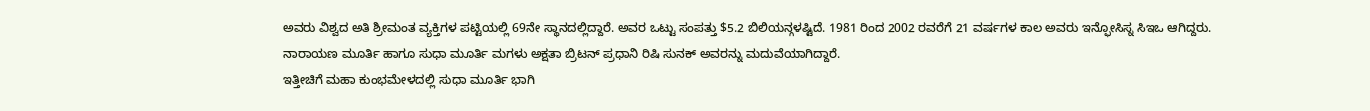ಅವರು ವಿಶ್ವದ ಅತಿ ಶ್ರೀಮಂತ ವ್ಯಕ್ತಿಗಳ ಪಟ್ಟಿಯಲ್ಲಿ 69ನೇ ಸ್ಥಾನದಲ್ಲಿದ್ದಾರೆ. ಅವರ ಒಟ್ಟು ಸಂಪತ್ತು $5.2 ಬಿಲಿಯನ್ಗಳಷ್ಟಿದೆ. 1981 ರಿಂದ 2002 ರವರೆಗೆ 21 ವರ್ಷಗಳ ಕಾಲ ಅವರು ಇನ್ಫೋಸಿಸ್ನ ಸಿಇಒ ಆಗಿದ್ದರು.
ನಾರಾಯಣ ಮೂರ್ತಿ ಹಾಗೂ ಸುಧಾ ಮೂರ್ತಿ ಮಗಳು ಅಕ್ಷತಾ ಬ್ರಿಟನ್ ಪ್ರಧಾನಿ ರಿಷಿ ಸುನಕ್ ಅವರನ್ನು ಮದುವೆಯಾಗಿದ್ದಾರೆ.
ಇತ್ತೀಚಿಗೆ ಮಹಾ ಕುಂಭಮೇಳದಲ್ಲಿ ಸುಧಾ ಮೂರ್ತಿ ಭಾಗಿ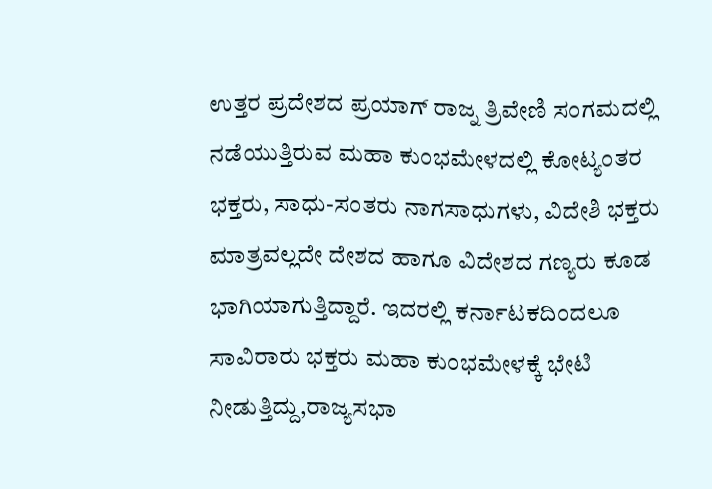ಉತ್ತರ ಪ್ರದೇಶದ ಪ್ರಯಾಗ್ ರಾಜ್ನ ತ್ರಿವೇಣಿ ಸಂಗಮದಲ್ಲಿ ನಡೆಯುತ್ತಿರುವ ಮಹಾ ಕುಂಭಮೇಳದಲ್ಲಿ ಕೋಟ್ಯಂತರ ಭಕ್ತರು, ಸಾಧು-ಸಂತರು ನಾಗಸಾಧುಗಳು, ವಿದೇಶಿ ಭಕ್ತರು ಮಾತ್ರವಲ್ಲದೇ ದೇಶದ ಹಾಗೂ ವಿದೇಶದ ಗಣ್ಯರು ಕೂಡ ಭಾಗಿಯಾಗುತ್ತಿದ್ದಾರೆ. ಇದರಲ್ಲಿ ಕರ್ನಾಟಕದಿಂದಲೂ ಸಾವಿರಾರು ಭಕ್ತರು ಮಹಾ ಕುಂಭಮೇಳಕ್ಕೆ ಭೇಟಿ ನೀಡುತ್ತಿದ್ದು,ರಾಜ್ಯಸಭಾ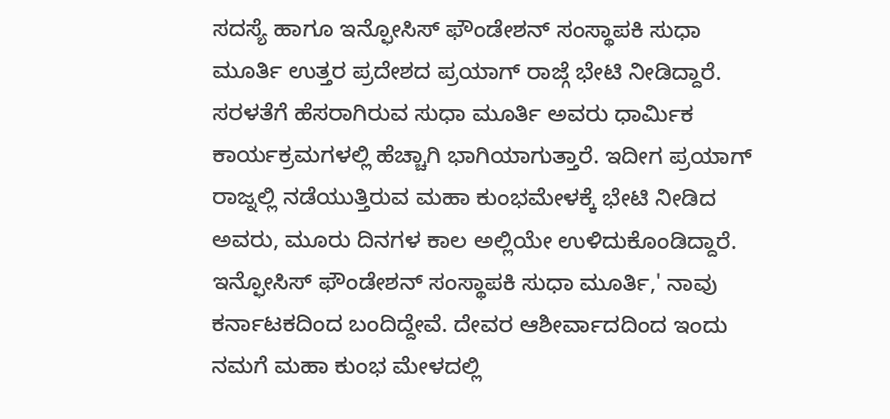ಸದಸ್ಯೆ ಹಾಗೂ ಇನ್ಫೋಸಿಸ್ ಫೌಂಡೇಶನ್ ಸಂಸ್ಥಾಪಕಿ ಸುಧಾ ಮೂರ್ತಿ ಉತ್ತರ ಪ್ರದೇಶದ ಪ್ರಯಾಗ್ ರಾಜ್ಗೆ ಭೇಟಿ ನೀಡಿದ್ದಾರೆ.
ಸರಳತೆಗೆ ಹೆಸರಾಗಿರುವ ಸುಧಾ ಮೂರ್ತಿ ಅವರು ಧಾರ್ಮಿಕ ಕಾರ್ಯಕ್ರಮಗಳಲ್ಲಿ ಹೆಚ್ಚಾಗಿ ಭಾಗಿಯಾಗುತ್ತಾರೆ. ಇದೀಗ ಪ್ರಯಾಗ್ ರಾಜ್ನಲ್ಲಿ ನಡೆಯುತ್ತಿರುವ ಮಹಾ ಕುಂಭಮೇಳಕ್ಕೆ ಭೇಟಿ ನೀಡಿದ ಅವರು, ಮೂರು ದಿನಗಳ ಕಾಲ ಅಲ್ಲಿಯೇ ಉಳಿದುಕೊಂಡಿದ್ದಾರೆ.
ಇನ್ಫೋಸಿಸ್ ಫೌಂಡೇಶನ್ ಸಂಸ್ಥಾಪಕಿ ಸುಧಾ ಮೂರ್ತಿ,' ನಾವು ಕರ್ನಾಟಕದಿಂದ ಬಂದಿದ್ದೇವೆ. ದೇವರ ಆಶೀರ್ವಾದದಿಂದ ಇಂದು ನಮಗೆ ಮಹಾ ಕುಂಭ ಮೇಳದಲ್ಲಿ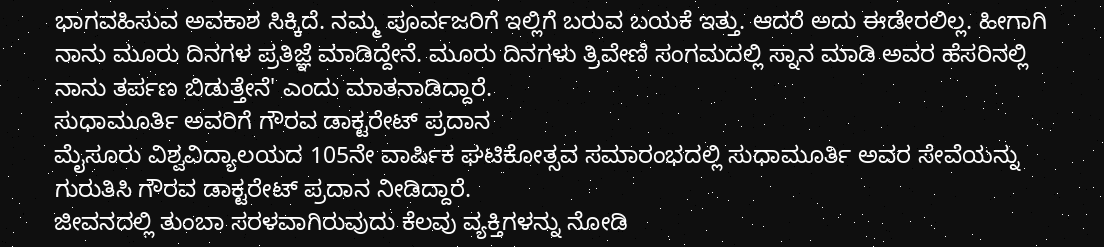ಭಾಗವಹಿಸುವ ಅವಕಾಶ ಸಿಕ್ಕಿದೆ. ನಮ್ಮ ಪೂರ್ವಜರಿಗೆ ಇಲ್ಲಿಗೆ ಬರುವ ಬಯಕೆ ಇತ್ತು. ಆದರೆ ಅದು ಈಡೇರಲಿಲ್ಲ. ಹೀಗಾಗಿ ನಾನು ಮೂರು ದಿನಗಳ ಪ್ರತಿಜ್ಞೆ ಮಾಡಿದ್ದೇನೆ. ಮೂರು ದಿನಗಳು ತ್ರಿವೇಣಿ ಸಂಗಮದಲ್ಲಿ ಸ್ನಾನ ಮಾಡಿ ಅವರ ಹೆಸರಿನಲ್ಲಿ ನಾನು ತರ್ಪಣ ಬಿಡುತ್ತೇನೆ' ಎಂದು ಮಾತನಾಡಿದ್ದಾರೆ.
ಸುಧಾಮೂರ್ತಿ ಅವರಿಗೆ ಗೌರವ ಡಾಕ್ಟರೇಟ್ ಪ್ರದಾನ
ಮೈಸೂರು ವಿಶ್ವವಿದ್ಯಾಲಯದ 105ನೇ ವಾರ್ಷಿಕ ಘಟಿಕೋತ್ಸವ ಸಮಾರಂಭದಲ್ಲಿ ಸುಧಾಮೂರ್ತಿ ಅವರ ಸೇವೆಯನ್ನು ಗುರುತಿಸಿ ಗೌರವ ಡಾಕ್ಟರೇಟ್ ಪ್ರದಾನ ನೀಡಿದ್ದಾರೆ.
ಜೀವನದಲ್ಲಿ ತುಂಬಾ ಸರಳವಾಗಿರುವುದು ಕೆಲವು ವ್ಯಕ್ತಿಗಳನ್ನು ನೋಡಿ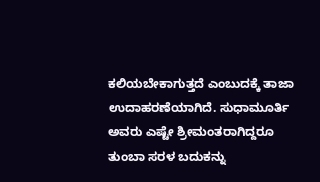ಕಲಿಯಬೇಕಾಗುತ್ತದೆ ಎಂಬುದಕ್ಕೆ ತಾಜಾ ಉದಾಹರಣೆಯಾಗಿದೆ. ಸುಧಾಮೂರ್ತಿ ಅವರು ಎಷ್ಟೇ ಶ್ರೀಮಂತರಾಗಿದ್ದರೂ ತುಂಬಾ ಸರಳ ಬದುಕನ್ನು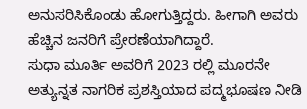ಅನುಸರಿಸಿಕೊಂಡು ಹೋಗುತ್ತಿದ್ದರು. ಹೀಗಾಗಿ ಅವರು ಹೆಚ್ಚಿನ ಜನರಿಗೆ ಪ್ರೇರಣೆಯಾಗಿದ್ದಾರೆ.
ಸುಧಾ ಮೂರ್ತಿ ಅವರಿಗೆ 2023 ರಲ್ಲಿ ಮೂರನೇ ಅತ್ಯುನ್ನತ ನಾಗರಿಕ ಪ್ರಶಸ್ತಿಯಾದ ಪದ್ಮಭೂಷಣ ನೀಡಿ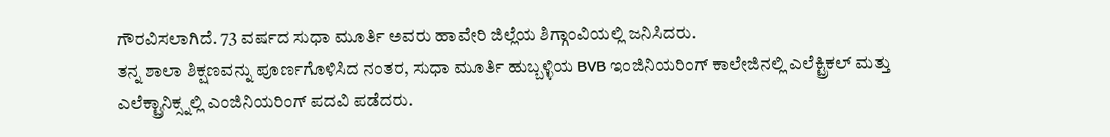ಗೌರವಿಸಲಾಗಿದೆ. 73 ವರ್ಷದ ಸುಧಾ ಮೂರ್ತಿ ಅವರು ಹಾವೇರಿ ಜಿಲ್ಲೆಯ ಶಿಗ್ಗಾಂವಿಯಲ್ಲಿ ಜನಿಸಿದರು.
ತನ್ನ ಶಾಲಾ ಶಿಕ್ಷಣವನ್ನು ಪೂರ್ಣಗೊಳಿಸಿದ ನಂತರ, ಸುಧಾ ಮೂರ್ತಿ ಹುಬ್ಬಳ್ಳಿಯ BVB ಇಂಜಿನಿಯರಿಂಗ್ ಕಾಲೇಜಿನಲ್ಲಿ ಎಲೆಕ್ಟ್ರಿಕಲ್ ಮತ್ತು ಎಲೆಕ್ಟ್ರಾನಿಕ್ಸ್ನಲ್ಲಿ ಎಂಜಿನಿಯರಿಂಗ್ ಪದವಿ ಪಡೆದರು.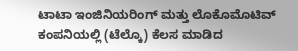ಟಾಟಾ ಇಂಜಿನಿಯರಿಂಗ್ ಮತ್ತು ಲೊಕೊಮೊಟಿವ್ ಕಂಪನಿಯಲ್ಲಿ (ಟೆಲ್ಕೊ) ಕೆಲಸ ಮಾಡಿದ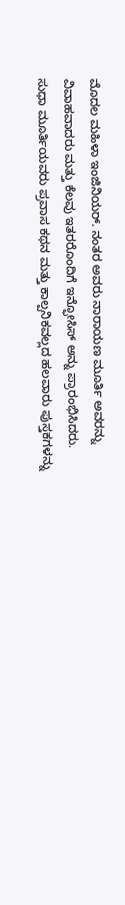ಮೊದಲ ಮಹಿಳಾ ಇಂಜಿನಿಯರ್. ನಂತರ ಅವರು ನಾರಾಯಣ ಮೂರ್ತಿ ಅವರನ್ನು ವಿವಾಹವಾದರು ಮತ್ತು ಕೆಲವು ಇತರರೊಂದಿಗೆ ಇನ್ಫೋಸಿಸ್ ಅನ್ನು ಪ್ರಾರಂಭಿಸಿದರು.
ಸುಧಾ ಮೂರ್ತಿಯವರು ಪ್ರವಾಸ ಕಥನ ಮತ್ತು ಕಾಲ್ಪನಿಕವಲ್ಲದ ಹಲವಾರು ಪುಸ್ತಕಗಳನ್ನು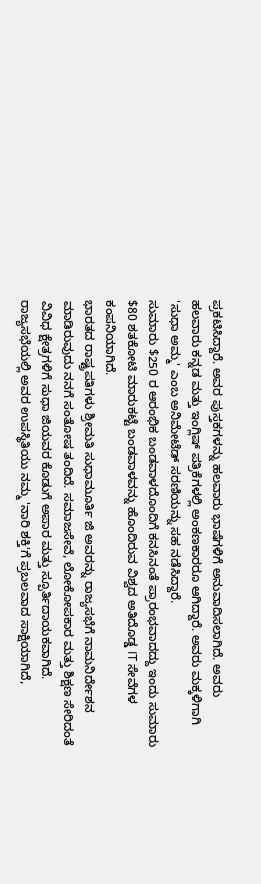ಪ್ರಕಟಿಸಿದ್ದಾರೆ. ಅವರ ಪುಸ್ತಕಗಳನ್ನು ಹಲವಾರು ಭಾಷೆಗಳಿಗೆ ಅನುವಾದಿಸಲಾಗಿದೆ. ಅವರು ಹಲವಾರು ಕನ್ನಡ ಮತ್ತು ಇಂಗ್ಲಿಷ್ ಪತ್ರಿಕೆಗಳಲ್ಲಿ ಅಂಕಣಕಾರರೂ ಆಗಿದ್ದಾರೆ. ಅವರು ಮಕ್ಕಳಿಗಾಗಿ 'ಸುಧಾ ಅಮ್ಮ' ಎಂಬ ಅನಿಮೇಟೆಡ್ ಸರಣಿಯನ್ನು ಸಹ ನಡೆಸಿದ್ದಾರೆ.
ಸುಮಾರು $250 ರ ಆರಂಭಿಕ ಬಂಡವಾಳದೊಂದಿಗೆ ಕನಸಿನಂತೆ ಪ್ರಾರಂಭವಾದದ್ದು ಇಂದು ಸುಮಾರು $80 ಶತಕೋಟಿ ಮಾರುಕಟ್ಟೆ ಬಂಡವಾಳವನ್ನು ಹೊಂದಿರುವ ವಿಶ್ವದ ಅತಿದೊಡ್ಡ IT ಸೇವೆಗಳ ಕಂಪನಿಯಾಗಿದೆ.
ಭಾರತದ ರಾಷ್ಟ್ರಪತಿಗಳು ಶ್ರೀಮತಿ ಸುಧಾಮೂರ್ತಿ ಜಿ ಅವರನ್ನು ರಾಜ್ಯಸಭೆಗೆ ನಾಮನಿರ್ದೇಶನ ಮಾಡಿರುವುದು ನನಗೆ ಸಂತೋಷ ತಂದಿದೆ. ಸಮಾಜಸೇವೆ, ಲೋಕೋಪಕಾರ ಮತ್ತು ಶಿಕ್ಷಣ ಸೇರಿದಂತೆ ವಿವಿಧ ಕ್ಷೇತ್ರಗಳಿಗೆ ಸುಧಾ ಜಿಯವರ ಕೊಡುಗೆ ಅಪಾರ ಮತ್ತು ಸ್ಪೂರ್ತಿದಾಯಕವಾಗಿದೆ. ರಾಜ್ಯಸಭೆಯಲ್ಲಿ ಅವರ ಉಪಸ್ಥಿತಿಯು ನಮ್ಮ 'ನಾರಿ ಶಕ್ತಿ'ಗೆ ಪ್ರಬಲವಾದ ಸಾಕ್ಷಿಯಾಗಿದೆ,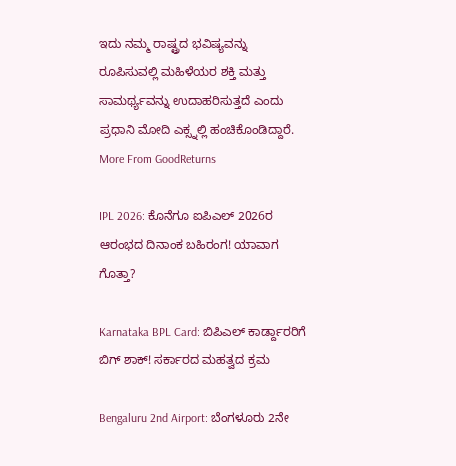ಇದು ನಮ್ಮ ರಾಷ್ಟ್ರದ ಭವಿಷ್ಯವನ್ನು ರೂಪಿಸುವಲ್ಲಿ ಮಹಿಳೆಯರ ಶಕ್ತಿ ಮತ್ತು ಸಾಮರ್ಥ್ಯವನ್ನು ಉದಾಹರಿಸುತ್ತದೆ ಎಂದು ಪ್ರಧಾನಿ ಮೋದಿ ಎಕ್ಸ್ನಲ್ಲಿ ಹಂಚಿಕೊಂಡಿದ್ದಾರೆ.
More From GoodReturns

IPL 2026: ಕೊನೆಗೂ ಐಪಿಎಲ್ 2026ರ ಆರಂಭದ ದಿನಾಂಕ ಬಹಿರಂಗ! ಯಾವಾಗ ಗೊತ್ತಾ?

Karnataka BPL Card: ಬಿಪಿಎಲ್ ಕಾರ್ಡ್ದಾರರಿಗೆ ಬಿಗ್ ಶಾಕ್! ಸರ್ಕಾರದ ಮಹತ್ವದ ಕ್ರಮ

Bengaluru 2nd Airport: ಬೆಂಗಳೂರು 2ನೇ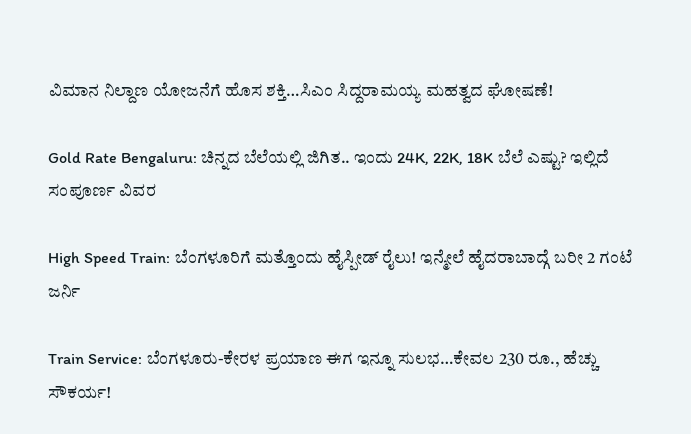ವಿಮಾನ ನಿಲ್ದಾಣ ಯೋಜನೆಗೆ ಹೊಸ ಶಕ್ತಿ…ಸಿಎಂ ಸಿದ್ದರಾಮಯ್ಯ ಮಹತ್ವದ ಘೋಷಣೆ!

Gold Rate Bengaluru: ಚಿನ್ನದ ಬೆಲೆಯಲ್ಲಿ ಜಿಗಿತ.. ಇಂದು 24K, 22K, 18K ಬೆಲೆ ಎಷ್ಟು? ಇಲ್ಲಿದೆ ಸಂಪೂರ್ಣ ವಿವರ

High Speed Train: ಬೆಂಗಳೂರಿಗೆ ಮತ್ತೊಂದು ಹೈಸ್ಪೀಡ್ ರೈಲು! ಇನ್ಮೇಲೆ ಹೈದರಾಬಾದ್ಗೆ ಬರೀ 2 ಗಂಟೆ ಜರ್ನಿ

Train Service: ಬೆಂಗಳೂರು-ಕೇರಳ ಪ್ರಯಾಣ ಈಗ ಇನ್ನೂ ಸುಲಭ…ಕೇವಲ 230 ರೂ., ಹೆಚ್ಚು ಸೌಕರ್ಯ!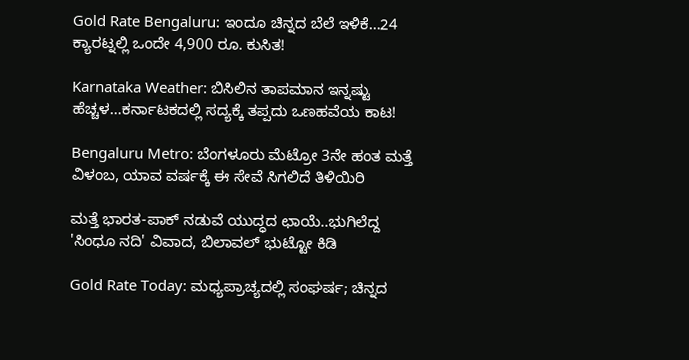Gold Rate Bengaluru: ಇಂದೂ ಚಿನ್ನದ ಬೆಲೆ ಇಳಿಕೆ…24 ಕ್ಯಾರಟ್ನಲ್ಲಿ ಒಂದೇ 4,900 ರೂ. ಕುಸಿತ!

Karnataka Weather: ಬಿಸಿಲಿನ ತಾಪಮಾನ ಇನ್ನಷ್ಟು ಹೆಚ್ಚಳ…ಕರ್ನಾಟಕದಲ್ಲಿ ಸದ್ಯಕ್ಕೆ ತಪ್ಪದು ಒಣಹವೆಯ ಕಾಟ!

Bengaluru Metro: ಬೆಂಗಳೂರು ಮೆಟ್ರೋ 3ನೇ ಹಂತ ಮತ್ತೆ ವಿಳಂಬ, ಯಾವ ವರ್ಷಕ್ಕೆ ಈ ಸೇವೆ ಸಿಗಲಿದೆ ತಿಳಿಯಿರಿ

ಮತ್ತೆ ಭಾರತ-ಪಾಕ್ ನಡುವೆ ಯುದ್ಧದ ಛಾಯೆ..ಭುಗಿಲೆದ್ದ 'ಸಿಂಧೂ ನದಿ' ವಿವಾದ, ಬಿಲಾವಲ್ ಭುಟ್ಟೋ ಕಿಡಿ

Gold Rate Today: ಮಧ್ಯಪ್ರಾಚ್ಯದಲ್ಲಿ ಸಂಘರ್ಷ; ಚಿನ್ನದ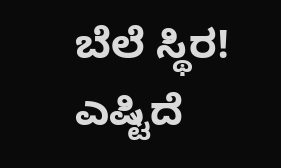ಬೆಲೆ ಸ್ಥಿರ! ಎಷ್ಟಿದೆ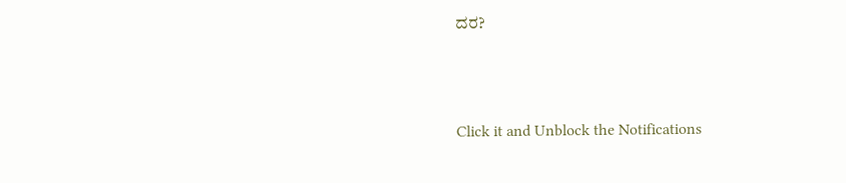ದರ?



Click it and Unblock the Notifications